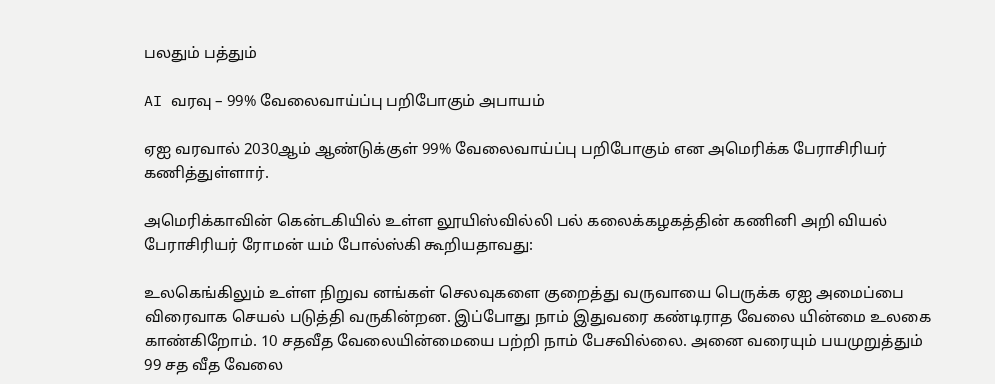பலதும் பத்தும்

AI வரவு – 99% வேலைவாய்ப்பு பறிபோகும் அபாயம்

ஏஐ வரவால் 2030ஆம் ஆண்டுக்குள் 99% வேலைவாய்ப்பு பறிபோகும் என அமெரிக்க பேராசிரியர் கணித்துள்ளார்.

அமெரிக்காவின் கென்டகியில் உள்ள லூயிஸ்வில்லி பல் கலைக்கழகத்தின் கணினி அறி வியல் பேராசிரியர் ரோமன் யம் போல்ஸ்கி கூறியதாவது:

உலகெங்கிலும் உள்ள நிறுவ னங்கள் செலவுகளை குறைத்து வருவாயை பெருக்க ஏஐ அமைப்பை விரைவாக செயல் படுத்தி வருகின்றன. இப்போது நாம் இதுவரை கண்டிராத வேலை யின்மை உலகை காண்கிறோம். 10 சதவீத வேலையின்மையை பற்றி நாம் பேசவில்லை. அனை வரையும் பயமுறுத்தும் 99 சத வீத வேலை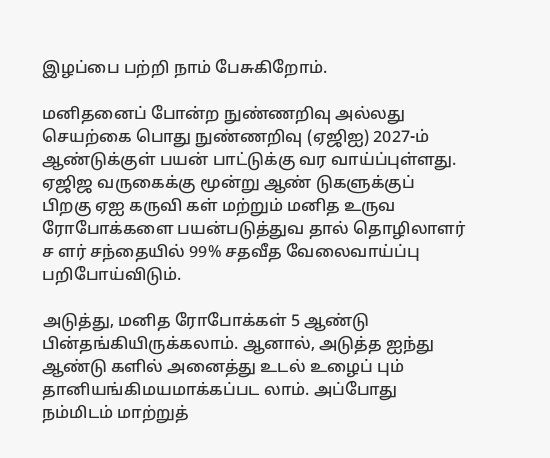இழப்பை பற்றி நாம் பேசுகிறோம்.

மனிதனைப் போன்ற நுண்ணறிவு அல்லது செயற்கை பொது நுண்ணறிவு (ஏஜிஐ) 2027-ம் ஆண்டுக்குள் பயன் பாட்டுக்கு வர வாய்ப்புள்ளது. ஏஜிஜ வருகைக்கு மூன்று ஆண் டுகளுக்குப் பிறகு ஏஐ கருவி கள் மற்றும் மனித உருவ ரோபோக்களை பயன்படுத்துவ தால் தொழிலாளர் ச ளர் சந்தையில் 99% சதவீத வேலைவாய்ப்பு பறிபோய்விடும்.

அடுத்து, மனித ரோபோக்கள் 5 ஆண்டு பின்தங்கியிருக்கலாம். ஆனால், அடுத்த ஐந்து ஆண்டு களில் அனைத்து உடல் உழைப் பும் தானியங்கிமயமாக்கப்பட லாம். அப்போது நம்மிடம் மாற்றுத்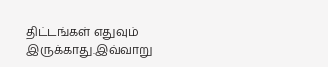திட்டங்கள் எதுவும் இருக்காது.இவ்வாறு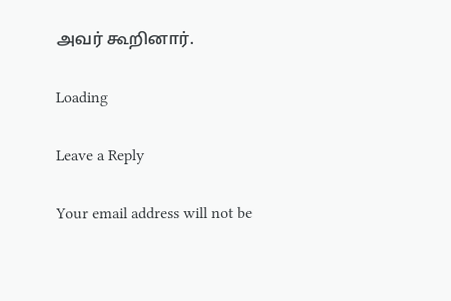அவர் கூறினார்.

Loading

Leave a Reply

Your email address will not be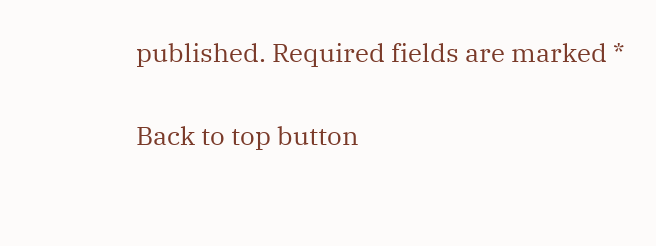published. Required fields are marked *

Back to top button